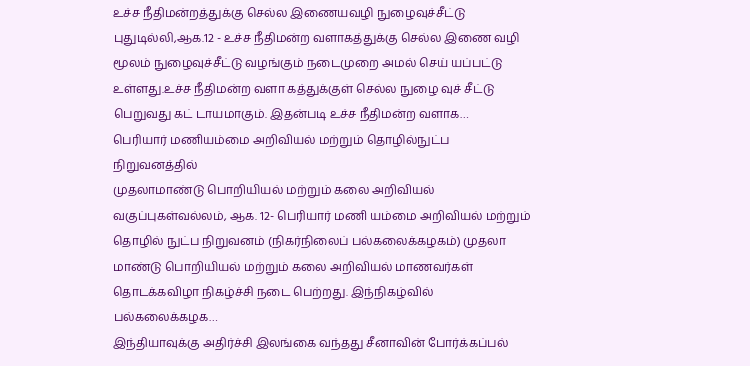உச்ச நீதிமன்றத்துக்கு செல்ல இணையவழி நுழைவுச்சீட்டு
புதுடில்லி,ஆக.12 - உச்ச நீதிமன்ற வளாகத்துக்கு செல்ல இணை வழி மூலம் நுழைவுச்சீட்டு வழங்கும் நடைமுறை அமல் செய் யப்பட்டு உள்ளது.உச்ச நீதிமன்ற வளா கத்துக்குள் செல்ல நுழை வுச் சீட்டு பெறுவது கட் டாயமாகும். இதன்படி உச்ச நீதிமன்ற வளாக…
பெரியார் மணியம்மை அறிவியல் மற்றும் தொழில்நுட்ப நிறுவனத்தில்
முதலாமாண்டு பொறியியல் மற்றும் கலை அறிவியல் வகுப்புகள்வல்லம், ஆக. 12- பெரியார் மணி யம்மை அறிவியல் மற்றும் தொழில் நுட்ப நிறுவனம் (நிகர்நிலைப் பல்கலைக்கழகம்) முதலா மாண்டு பொறியியல் மற்றும் கலை அறிவியல் மாணவர்கள் தொடக்கவிழா நிகழ்ச்சி நடை பெற்றது. இந்நிகழ்வில் பல்கலைக்கழக…
இந்தியாவுக்கு அதிர்ச்சி இலங்கை வந்தது சீனாவின் போர்க்கப்பல்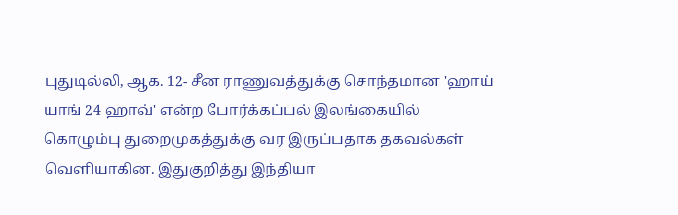புதுடில்லி, ஆக. 12- சீன ராணுவத்துக்கு சொந்தமான 'ஹாய் யாங் 24 ஹாவ்' என்ற போர்க்கப்பல் இலங்கையில் கொழும்பு துறைமுகத்துக்கு வர இருப்பதாக தகவல்கள் வெளியாகின. இதுகுறித்து இந்தியா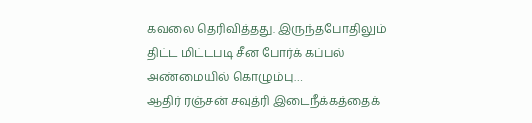கவலை தெரிவித்தது. இருந்தபோதிலும் திட்ட மிட்டபடி சீன போர்க் கப்பல் அண்மையில் கொழும்பு…
ஆதிர் ரஞ்சன் சவுத்ரி இடைநீக்கத்தைக்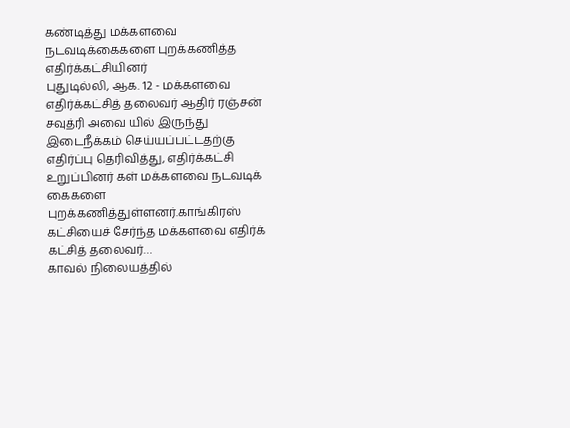கண்டித்து மக்களவை நடவடிக்கைகளை புறக்கணித்த எதிர்க்கட்சியினர்
புதுடில்லி, ஆக. 12 - மக்களவை எதிர்க்கட்சித் தலைவர் ஆதிர் ரஞ்சன் சவுத்ரி அவை யில் இருந்து இடைநீக்கம் செய்யப்பட்டதற்கு எதிர்ப்பு தெரிவித்து, எதிர்க்கட்சி உறுப்பினர் கள் மக்களவை நடவடிக் கைகளை புறக்கணித்துள்ளனர்.காங்கிரஸ் கட்சியைச் சேர்ந்த மக்களவை எதிர்க் கட்சித் தலைவர்…
காவல் நிலையத்தில்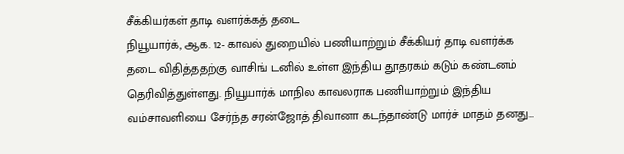சீக்கியர்கள் தாடி வளர்க்கத் தடை
நியூயார்க், ஆக. 12- காவல் துறையில் பணியாற்றும் சீக்கியர் தாடி வளர்க்க தடை விதித்ததற்கு வாசிங் டனில் உள்ள இந்திய தூதரகம் கடும் கண்டனம் தெரிவித்துள்ளது. நியூயார்க் மாநில காவலராக பணியாற்றும் இந்திய வம்சாவளியை சேர்ந்த சரன்ஜோத் திவானா கடந்தாண்டு மார்ச் மாதம் தனது…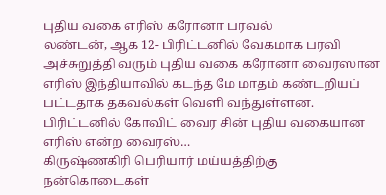புதிய வகை எரிஸ் கரோனா பரவல்
லண்டன், ஆக 12- பிரிட்டனில் வேகமாக பரவி அச்சுறுத்தி வரும் புதிய வகை கரோனா வைரஸான எரிஸ் இந்தியாவில் கடந்த மே மாதம் கண்டறியப் பட்டதாக தகவல்கள் வெளி வந்துள்ளன. பிரிட்டனில் கோவிட் வைர சின் புதிய வகையான எரிஸ் என்ற வைரஸ்…
கிருஷ்ணகிரி பெரியார் மய்யத்திற்கு நன்கொடைகள்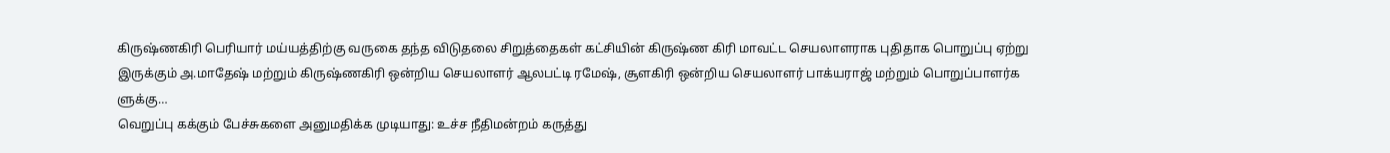கிருஷ்ணகிரி பெரியார் மய்யத்திற்கு வருகை தந்த விடுதலை சிறுத்தைகள் கட்சியின் கிருஷ்ண கிரி மாவட்ட செயலாளராக புதிதாக பொறுப்பு ஏற்று இருக்கும் அ.மாதேஷ் மற்றும் கிருஷ்ணகிரி ஒன்றிய செயலாளர் ஆலபட்டி ரமேஷ், சூளகிரி ஒன்றிய செயலாளர் பாக்யராஜ் மற்றும் பொறுப்பாளர்க ளுக்கு…
வெறுப்பு கக்கும் பேச்சுகளை அனுமதிக்க முடியாது: உச்ச நீதிமன்றம் கருத்து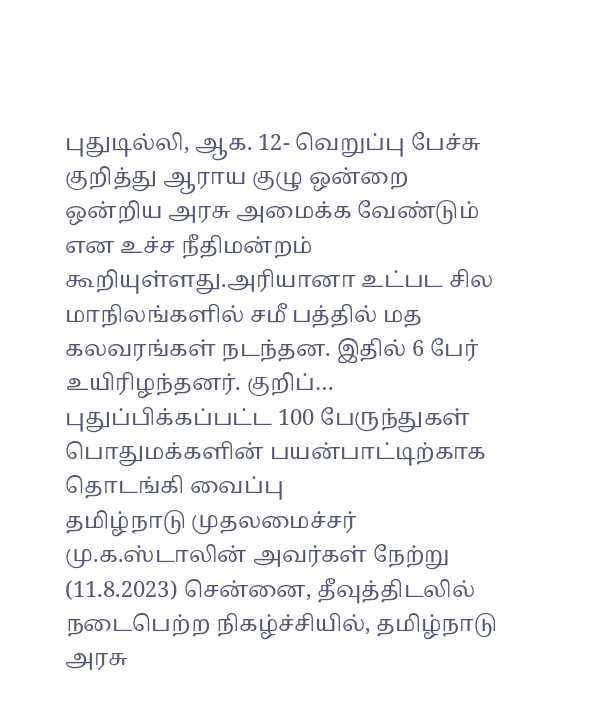புதுடில்லி, ஆக. 12- வெறுப்பு பேச்சு குறித்து ஆராய குழு ஒன்றை ஒன்றிய அரசு அமைக்க வேண்டும் என உச்ச நீதிமன்றம் கூறியுள்ளது.அரியானா உட்பட சில மாநிலங்களில் சமீ பத்தில் மத கலவரங்கள் நடந்தன. இதில் 6 பேர் உயிரிழந்தனர். குறிப்…
புதுப்பிக்கப்பட்ட 100 பேருந்துகள் பொதுமக்களின் பயன்பாட்டிற்காக தொடங்கி வைப்பு
தமிழ்நாடு முதலமைச்சர் மு.க.ஸ்டாலின் அவர்கள் நேற்று (11.8.2023) சென்னை, தீவுத்திடலில் நடைபெற்ற நிகழ்ச்சியில், தமிழ்நாடு அரசு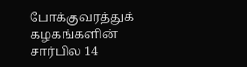போக்குவரத்துக் கழகங்களின் சார்பில 14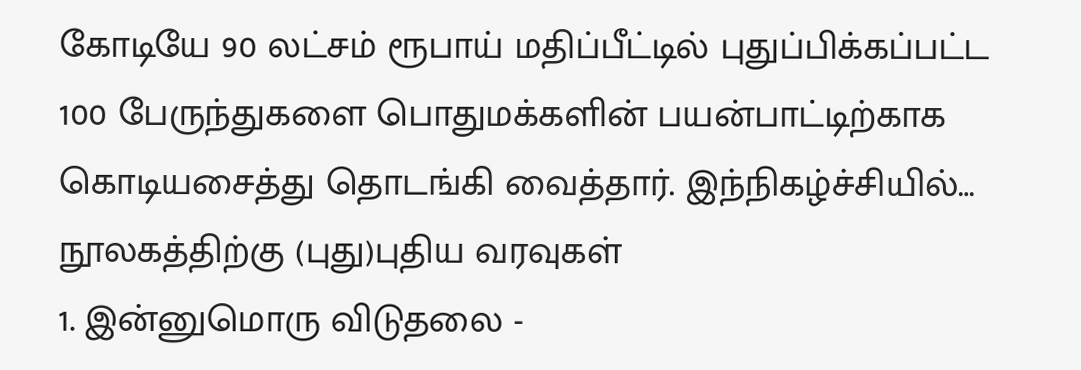கோடியே 90 லட்சம் ரூபாய் மதிப்பீட்டில் புதுப்பிக்கப்பட்ட 100 பேருந்துகளை பொதுமக்களின் பயன்பாட்டிற்காக கொடியசைத்து தொடங்கி வைத்தார். இந்நிகழ்ச்சியில்…
நூலகத்திற்கு (புது)புதிய வரவுகள்
1. இன்னுமொரு விடுதலை -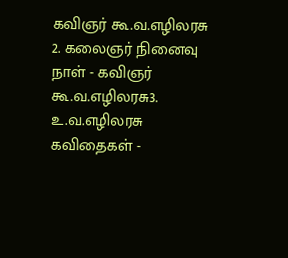கவிஞர் கூ.வ.எழிலரசு 2. கலைஞர் நினைவு நாள் - கவிஞர் கூ.வ.எழிலரசு3. உ.வ.எழிலரசு கவிதைகள் -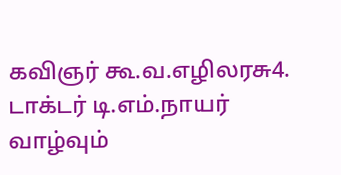கவிஞர் கூ.வ.எழிலரசு4. டாக்டர் டி.எம்.நாயர் வாழ்வும்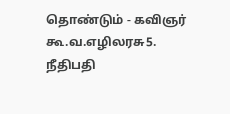தொண்டும் - கவிஞர் கூ.வ.எழிலரசு5. நீதிபதி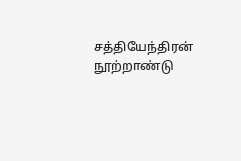சத்தியேந்திரன் நூற்றாண்டு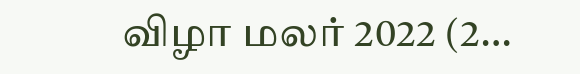விழா மலர் 2022 (2…